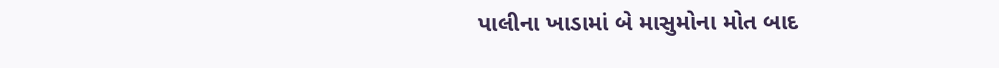પાલીના ખાડામાં બે માસુમોના મોત બાદ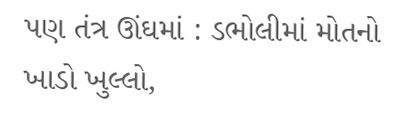પણ તંત્ર ઊંઘમાં : ડભોલીમાં મોતનો ખાડો ખુલ્લો,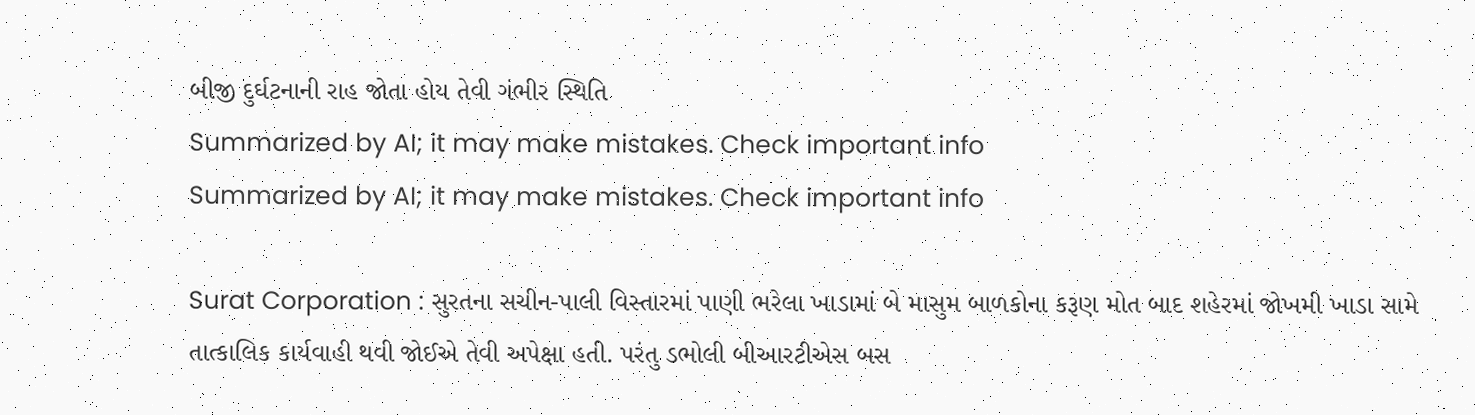બીજી દુર્ઘટનાની રાહ જોતા હોય તેવી ગંભીર સ્થિતિ
Summarized by AI; it may make mistakes. Check important info
Summarized by AI; it may make mistakes. Check important info

Surat Corporation : સુરતના સચીન-પાલી વિસ્તારમાં પાણી ભરેલા ખાડામાં બે માસુમ બાળકોના કરૂણ મોત બાદ શહેરમાં જોખમી ખાડા સામે તાત્કાલિક કાર્યવાહી થવી જોઈએ તેવી અપેક્ષા હતી. પરંતુ ડભોલી બીઆરટીએસ બસ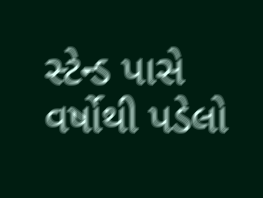સ્ટેન્ડ પાસે વર્ષોથી પડેલો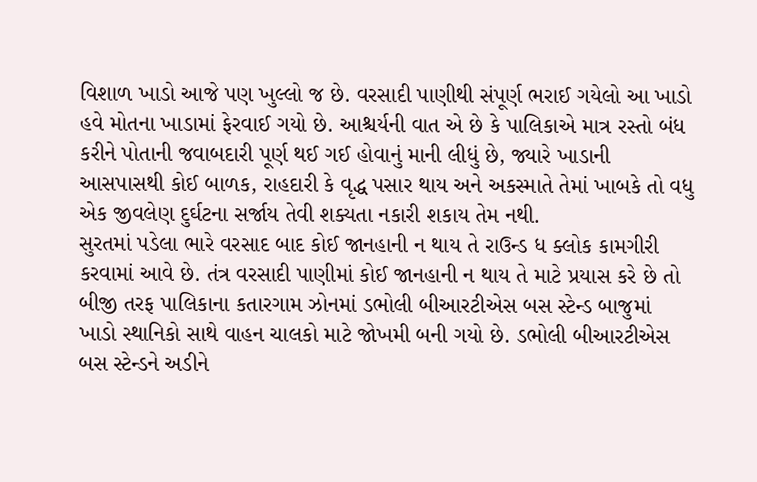વિશાળ ખાડો આજે પણ ખુલ્લો જ છે. વરસાદી પાણીથી સંપૂર્ણ ભરાઈ ગયેલો આ ખાડો હવે મોતના ખાડામાં ફેરવાઈ ગયો છે. આશ્ચર્યની વાત એ છે કે પાલિકાએ માત્ર રસ્તો બંધ કરીને પોતાની જવાબદારી પૂર્ણ થઈ ગઈ હોવાનું માની લીધું છે, જ્યારે ખાડાની આસપાસથી કોઈ બાળક, રાહદારી કે વૃદ્ધ પસાર થાય અને અકસ્માતે તેમાં ખાબકે તો વધુ એક જીવલેણ દુર્ઘટના સર્જાય તેવી શક્યતા નકારી શકાય તેમ નથી.
સુરતમાં પડેલા ભારે વરસાદ બાદ કોઈ જાનહાની ન થાય તે રાઉન્ડ ધ ક્લોક કામગીરી કરવામાં આવે છે. તંત્ર વરસાદી પાણીમાં કોઈ જાનહાની ન થાય તે માટે પ્રયાસ કરે છે તો બીજી તરફ પાલિકાના કતારગામ ઝોનમાં ડભોલી બીઆરટીએસ બસ સ્ટેન્ડ બાજુમાં ખાડો સ્થાનિકો સાથે વાહન ચાલકો માટે જોખમી બની ગયો છે. ડભોલી બીઆરટીએસ બસ સ્ટેન્ડને અડીને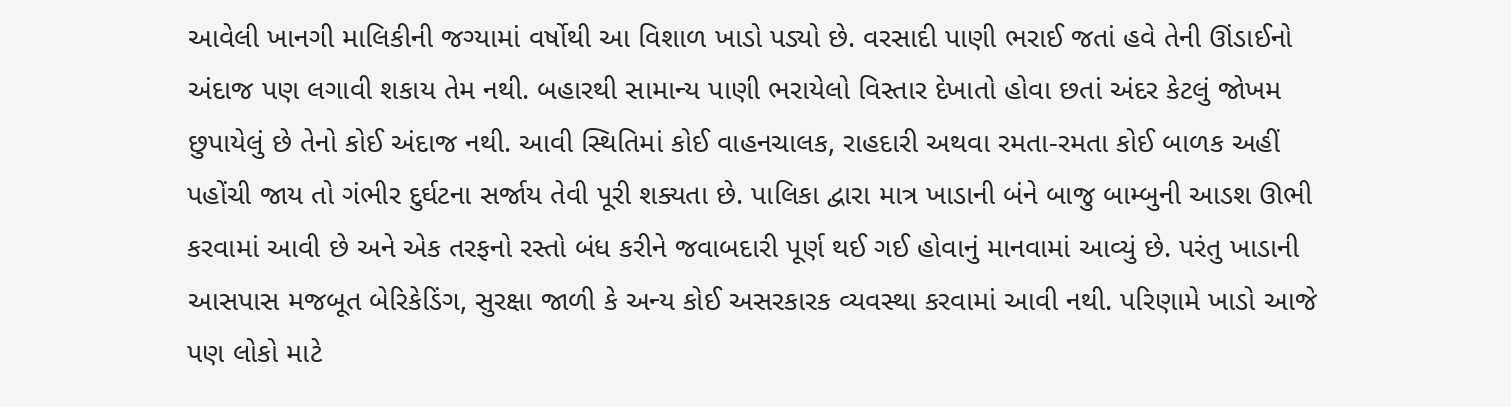આવેલી ખાનગી માલિકીની જગ્યામાં વર્ષોથી આ વિશાળ ખાડો પડ્યો છે. વરસાદી પાણી ભરાઈ જતાં હવે તેની ઊંડાઈનો અંદાજ પણ લગાવી શકાય તેમ નથી. બહારથી સામાન્ય પાણી ભરાયેલો વિસ્તાર દેખાતો હોવા છતાં અંદર કેટલું જોખમ છુપાયેલું છે તેનો કોઈ અંદાજ નથી. આવી સ્થિતિમાં કોઈ વાહનચાલક, રાહદારી અથવા રમતા-રમતા કોઈ બાળક અહીં પહોંચી જાય તો ગંભીર દુર્ઘટના સર્જાય તેવી પૂરી શક્યતા છે. પાલિકા દ્વારા માત્ર ખાડાની બંને બાજુ બામ્બુની આડશ ઊભી કરવામાં આવી છે અને એક તરફનો રસ્તો બંધ કરીને જવાબદારી પૂર્ણ થઈ ગઈ હોવાનું માનવામાં આવ્યું છે. પરંતુ ખાડાની આસપાસ મજબૂત બેરિકેડિંગ, સુરક્ષા જાળી કે અન્ય કોઈ અસરકારક વ્યવસ્થા કરવામાં આવી નથી. પરિણામે ખાડો આજે પણ લોકો માટે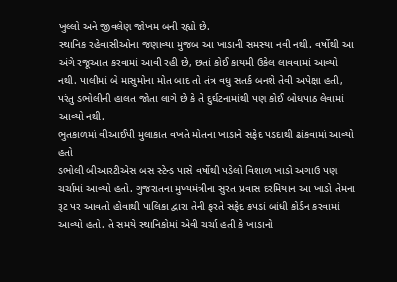ખુલ્લો અને જીવલેણ જોખમ બની રહ્યો છે.
સ્થાનિક રહેવાસીઓના જણાવ્યા મુજબ આ ખાડાની સમસ્યા નવી નથી. વર્ષોથી આ અંગે રજૂઆત કરવામાં આવી રહી છે, છતાં કોઈ કાયમી ઉકેલ લાવવામાં આવ્યો નથી. પાલીમાં બે માસુમોના મોત બાદ તો તંત્ર વધુ સતર્ક બનશે તેવી અપેક્ષા હતી, પરંતુ ડભોલીની હાલત જોતા લાગે છે કે તે દુર્ઘટનામાંથી પણ કોઈ બોધપાઠ લેવામાં આવ્યો નથી.
ભુતકાળમાં વીઆઈપી મુલાકાત વખતે મોતના ખાડાને સફેદ પડદાથી ઢાંકવામાં આવ્યો હતો
ડભોલી બીઆરટીએસ બસ સ્ટેન્ડ પાસે વર્ષોથી પડેલો વિશાળ ખાડો અગાઉ પણ ચર્ચામાં આવ્યો હતો. ગુજરાતના મુખ્યમંત્રીના સુરત પ્રવાસ દરમિયાન આ ખાડો તેમના રૂટ પર આવતો હોવાથી પાલિકા દ્વારા તેની ફરતે સફેદ કપડાં બાંધી કોર્ડન કરવામાં આવ્યો હતો. તે સમયે સ્થાનિકોમાં એવી ચર્ચા હતી કે ખાડાનો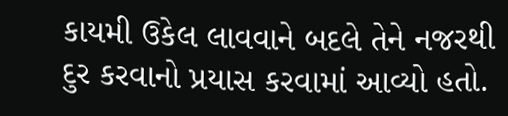કાયમી ઉકેલ લાવવાને બદલે તેને નજરથી દુર કરવાનો પ્રયાસ કરવામાં આવ્યો હતો.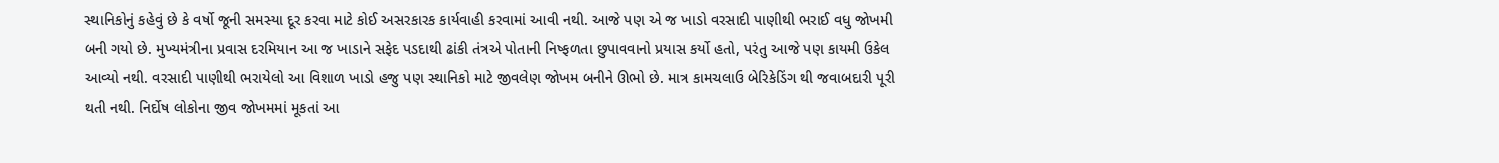સ્થાનિકોનું કહેવું છે કે વર્ષો જૂની સમસ્યા દૂર કરવા માટે કોઈ અસરકારક કાર્યવાહી કરવામાં આવી નથી. આજે પણ એ જ ખાડો વરસાદી પાણીથી ભરાઈ વધુ જોખમી બની ગયો છે. મુખ્યમંત્રીના પ્રવાસ દરમિયાન આ જ ખાડાને સફેદ પડદાથી ઢાંકી તંત્રએ પોતાની નિષ્ફળતા છુપાવવાનો પ્રયાસ કર્યો હતો, પરંતુ આજે પણ કાયમી ઉકેલ આવ્યો નથી. વરસાદી પાણીથી ભરાયેલો આ વિશાળ ખાડો હજુ પણ સ્થાનિકો માટે જીવલેણ જોખમ બનીને ઊભો છે. માત્ર કામચલાઉ બેરિકેડિંગ થી જવાબદારી પૂરી થતી નથી. નિર્દોષ લોકોના જીવ જોખમમાં મૂકતાં આ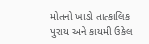મોતનો ખાડો તાત્કાલિક પુરાય અને કાયમી ઉકેલ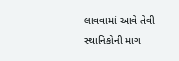લાવવામાં આવે તેવી સ્થાનિકોની માગ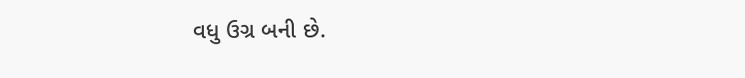વધુ ઉગ્ર બની છે.